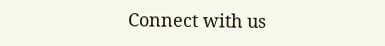Connect with us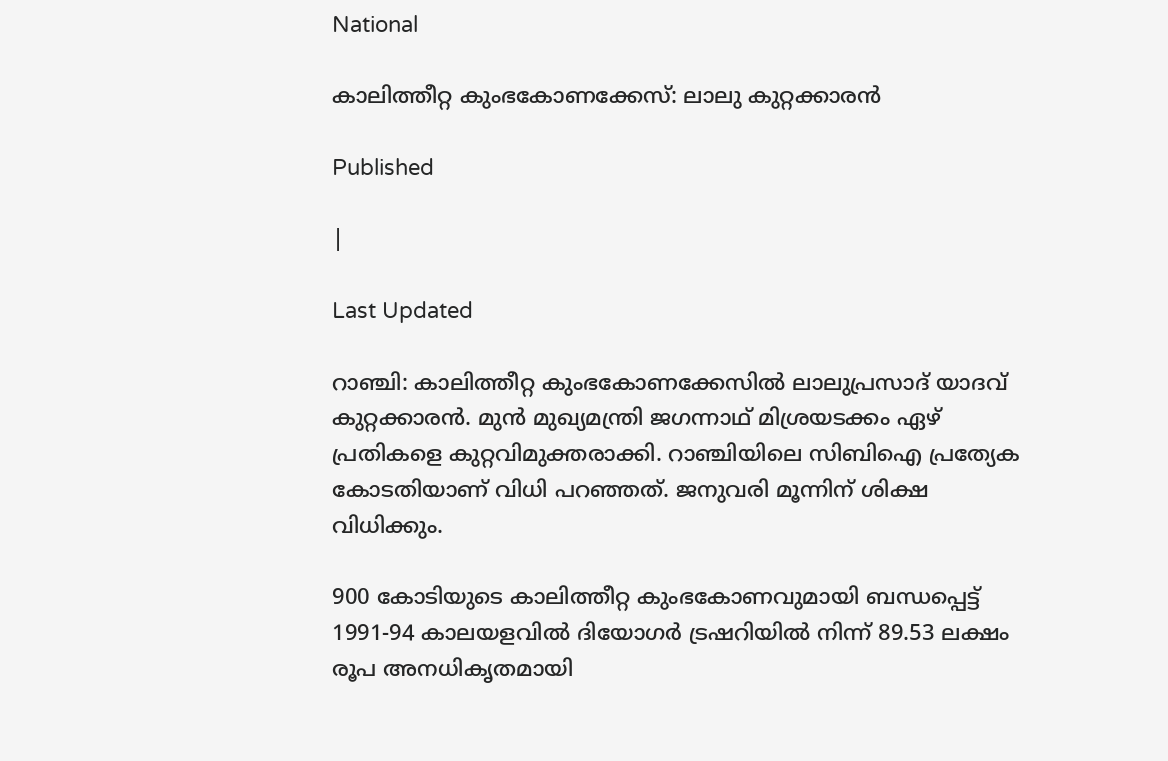National

കാലിത്തീറ്റ കുംഭകോണക്കേസ്: ലാലു കുറ്റക്കാരന്‍

Published

|

Last Updated

റാഞ്ചി: കാലിത്തീറ്റ കുംഭകോണക്കേസില്‍ ലാലുപ്രസാദ് യാദവ് കുറ്റക്കാരന്‍. മുന്‍ മുഖ്യമന്ത്രി ജഗന്നാഥ് മിശ്രയടക്കം ഏഴ് പ്രതികളെ കുറ്റവിമുക്തരാക്കി. റാഞ്ചിയിലെ സിബിഐ പ്രത്യേക കോടതിയാണ് വിധി പറഞ്ഞത്. ജനുവരി മൂന്നിന് ശിക്ഷ വിധിക്കും.

900 കോടിയുടെ കാലിത്തീറ്റ കുംഭകോണവുമായി ബന്ധപ്പെട്ട് 1991-94 കാലയളവില്‍ ദിയോഗര്‍ ട്രഷറിയില്‍ നിന്ന് 89.53 ലക്ഷം രൂപ അനധികൃതമായി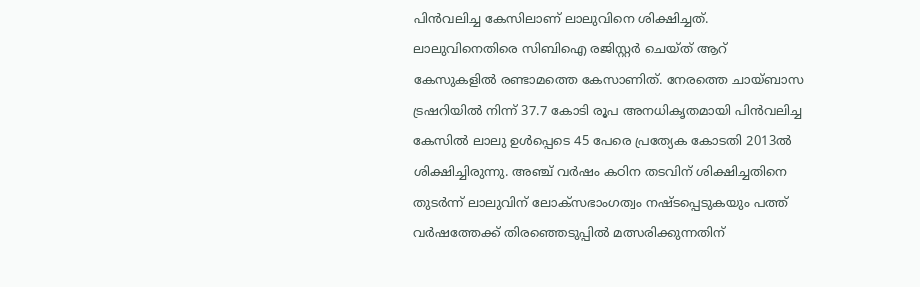പിന്‍വലിച്ച കേസിലാണ് ലാലുവിനെ ശിക്ഷിച്ചത്. ലാലുവിനെതിരെ സിബിഐ രജിസ്റ്റര്‍ ചെയ്ത് ആറ് കേസുകളില്‍ രണ്ടാമത്തെ കേസാണിത്. നേരത്തെ ചായ്ബാസ ട്രഷറിയില്‍ നിന്ന് 37.7 കോടി രൂപ അനധികൃതമായി പിന്‍വലിച്ച കേസില്‍ ലാലു ഉള്‍പ്പെടെ 45 പേരെ പ്രത്യേക കോടതി 2013ല്‍ ശിക്ഷിച്ചിരുന്നു. അഞ്ച് വര്‍ഷം കഠിന തടവിന് ശിക്ഷിച്ചതിനെ തുടര്‍ന്ന് ലാലുവിന് ലോക്‌സഭാംഗത്വം നഷ്ടപ്പെടുകയും പത്ത് വര്‍ഷത്തേക്ക് തിരഞ്ഞെടുപ്പില്‍ മത്സരിക്കുന്നതിന്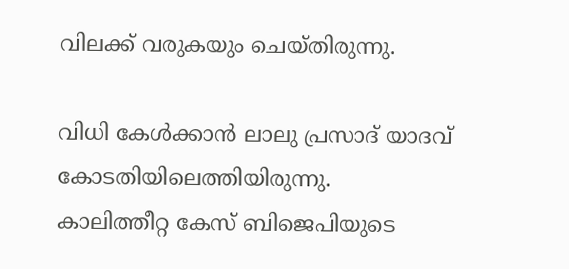വിലക്ക് വരുകയും ചെയ്തിരുന്നു.

വിധി കേള്‍ക്കാന്‍ ലാലു പ്രസാദ് യാദവ് കോടതിയിലെത്തിയിരുന്നു.
കാലിത്തീറ്റ കേസ് ബിജെപിയുടെ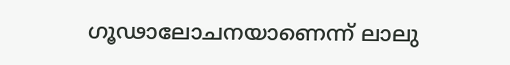ഗൂഢാലോചനയാണെന്ന് ലാലു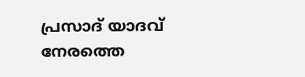പ്രസാദ് യാദവ് നേരത്തെ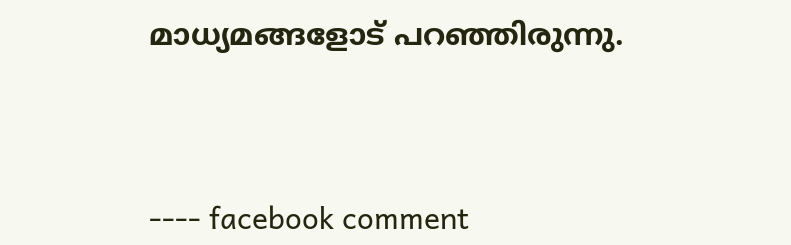മാധ്യമങ്ങളോട് പറഞ്ഞിരുന്നു.



---- facebook comment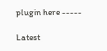plugin here -----

Latest